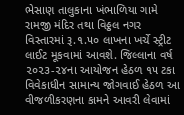ભેસાણ તાલુકાના ખંભાળિયા ગામે રામજી મંદિર તથા વિઠ્ઠલ નગર વિસ્તારમાં રૂ.૧.૫૦ લાખના ખર્ચે સ્ટ્રીટ લાઈટ મૂકવામાં આવશે. જિલ્લાના વર્ષ ૨૦૨૩-૨૪ના આયોજન હેઠળ ૧૫ ટકા વિવેકાધીન સામાન્ય જોગવાઈ હેઠળ આ વીજળીકરણના કામને આવરી લેવામાં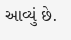આવ્યું છે.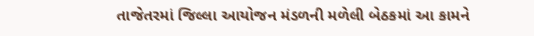તાજેતરમાં જિલ્લા આયોજન મંડળની મળેલી બેઠકમાં આ કામને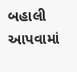બહાલી આપવામાં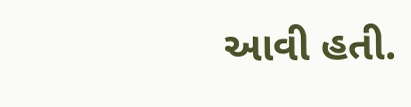આવી હતી.